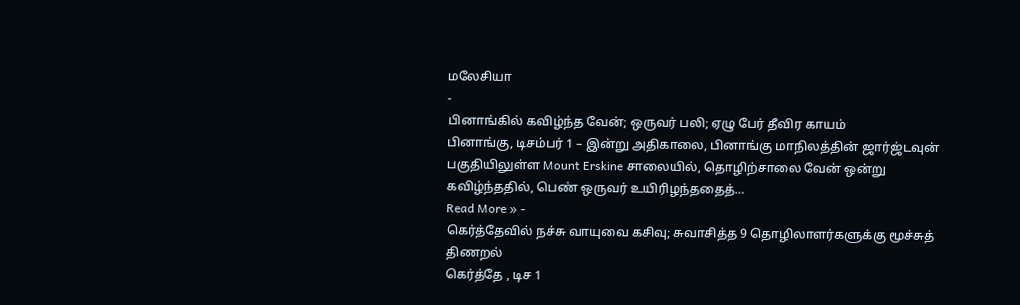மலேசியா
-
பினாங்கில் கவிழ்ந்த வேன்; ஒருவர் பலி; ஏழு பேர் தீவிர காயம்
பினாங்கு, டிசம்பர் 1 – இன்று அதிகாலை, பினாங்கு மாநிலத்தின் ஜார்ஜ்டவுன் பகுதியிலுள்ள Mount Erskine சாலையில், தொழிற்சாலை வேன் ஒன்று கவிழ்ந்ததில், பெண் ஒருவர் உயிரிழந்ததைத்…
Read More » -
கெர்த்தேவில் நச்சு வாயுவை கசிவு; சுவாசித்த 9 தொழிலாளர்களுக்கு மூச்சுத் திணறல்
கெர்த்தே , டிச 1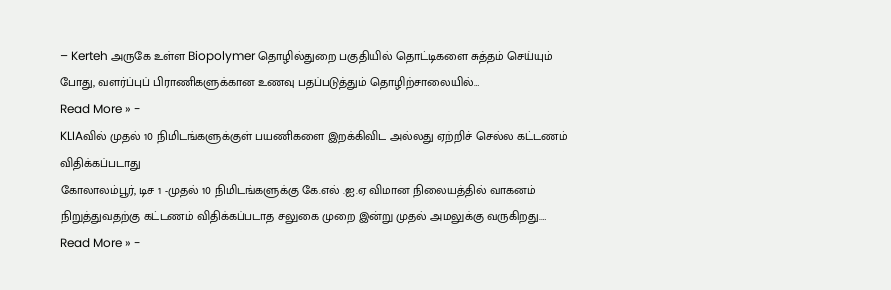– Kerteh அருகே உள்ள Biopolymer தொழில்துறை பகுதியில் தொட்டிகளை சுத்தம் செய்யும் போது, வளர்ப்புப் பிராணிகளுக்கான உணவு பதப்படுத்தும் தொழிற்சாலையில்…
Read More » -
KLIAவில் முதல் 10 நிமிடங்களுக்குள் பயணிகளை இறக்கிவிட அல்லது ஏற்றிச் செல்ல கட்டணம் விதிக்கப்படாது
கோலாலம்பூர், டிச 1 -முதல் 10 நிமிடங்களுக்கு கே.எல் .ஐ.ஏ விமான நிலையத்தில் வாகனம் நிறுத்துவதற்கு கட்டணம் விதிக்கப்படாத சலுகை முறை இன்று முதல் அமலுக்கு வருகிறது.…
Read More » -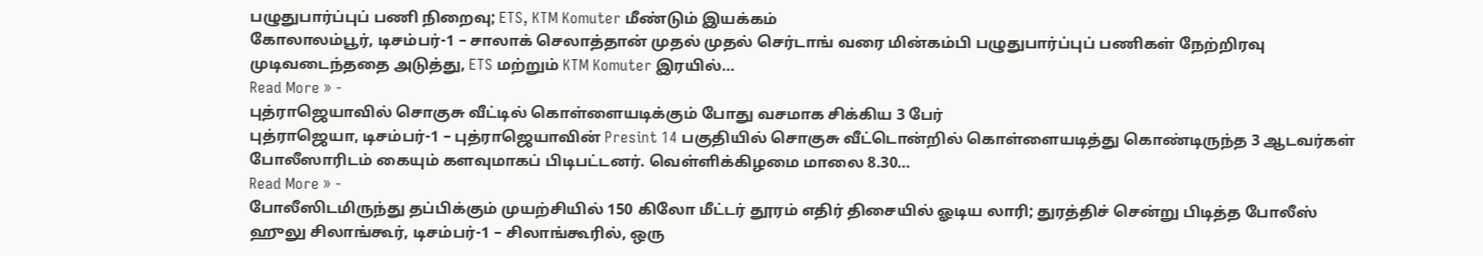பழுதுபார்ப்புப் பணி நிறைவு; ETS, KTM Komuter மீண்டும் இயக்கம்
கோலாலம்பூர், டிசம்பர்-1 – சாலாக் செலாத்தான் முதல் முதல் செர்டாங் வரை மின்கம்பி பழுதுபார்ப்புப் பணிகள் நேற்றிரவு முடிவடைந்ததை அடுத்து, ETS மற்றும் KTM Komuter இரயில்…
Read More » -
புத்ராஜெயாவில் சொகுசு வீட்டில் கொள்ளையடிக்கும் போது வசமாக சிக்கிய 3 பேர்
புத்ராஜெயா, டிசம்பர்-1 – புத்ராஜெயாவின் Presint 14 பகுதியில் சொகுசு வீட்டொன்றில் கொள்ளையடித்து கொண்டிருந்த 3 ஆடவர்கள் போலீஸாரிடம் கையும் களவுமாகப் பிடிபட்டனர். வெள்ளிக்கிழமை மாலை 8.30…
Read More » -
போலீஸிடமிருந்து தப்பிக்கும் முயற்சியில் 150 கிலோ மீட்டர் தூரம் எதிர் திசையில் ஓடிய லாரி; துரத்திச் சென்று பிடித்த போலீஸ்
ஹுலு சிலாங்கூர், டிசம்பர்-1 – சிலாங்கூரில், ஒரு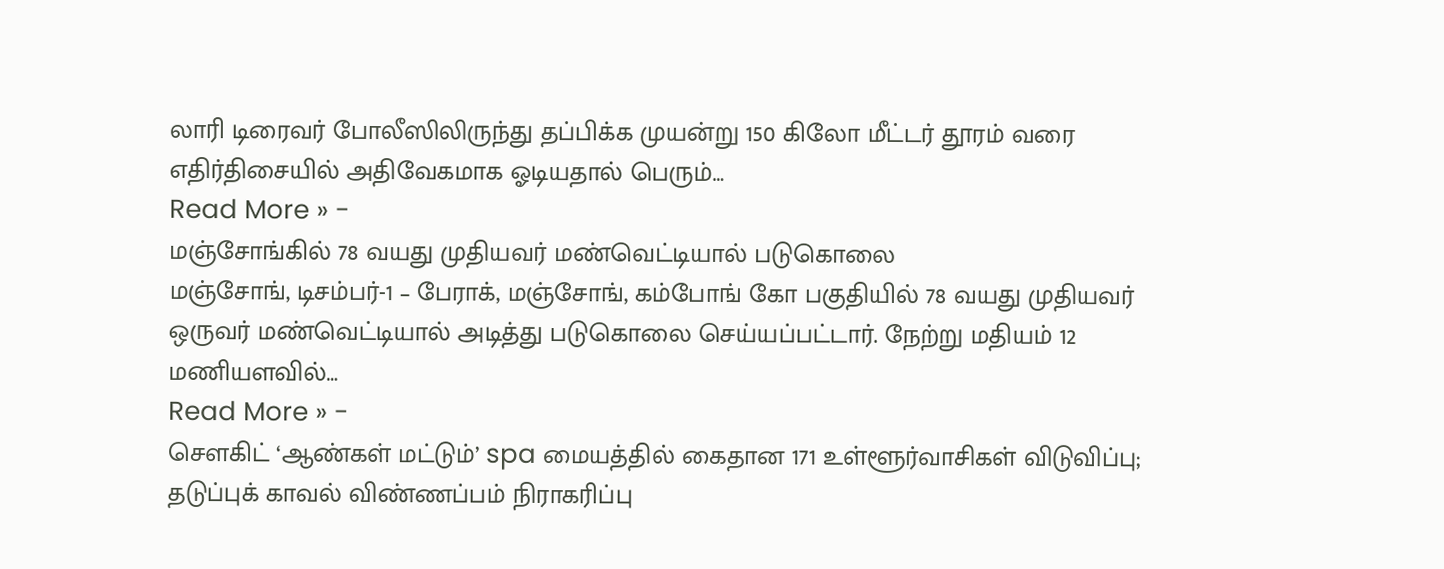லாரி டிரைவர் போலீஸிலிருந்து தப்பிக்க முயன்று 150 கிலோ மீட்டர் தூரம் வரை எதிர்திசையில் அதிவேகமாக ஓடியதால் பெரும்…
Read More » -
மஞ்சோங்கில் 78 வயது முதியவர் மண்வெட்டியால் படுகொலை
மஞ்சோங், டிசம்பர்-1 – பேராக், மஞ்சோங், கம்போங் கோ பகுதியில் 78 வயது முதியவர் ஒருவர் மண்வெட்டியால் அடித்து படுகொலை செய்யப்பட்டார். நேற்று மதியம் 12 மணியளவில்…
Read More » -
சௌகிட் ‘ஆண்கள் மட்டும்’ spa மையத்தில் கைதான 171 உள்ளூர்வாசிகள் விடுவிப்பு; தடுப்புக் காவல் விண்ணப்பம் நிராகரிப்பு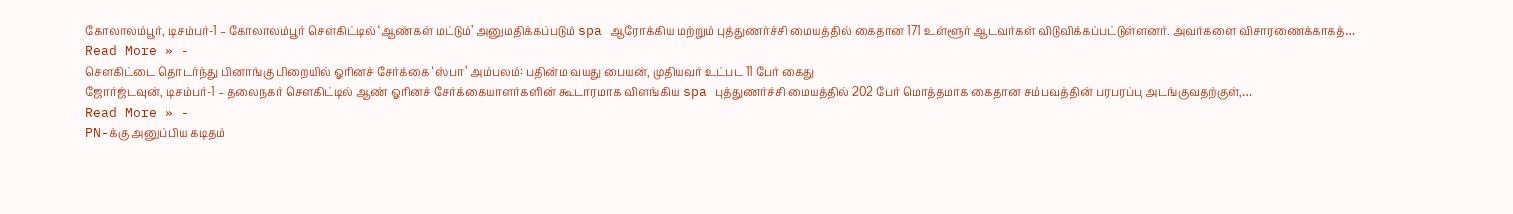கோலாலம்பூர், டிசம்பர்-1 – கோலாலம்பூர் சௌகிட்டில் ‘ஆண்கள் மட்டும்’ அனுமதிக்கப்படும் spa ஆரோக்கிய மற்றும் புத்துணர்ச்சி மையத்தில் கைதான 171 உள்ளூர் ஆடவர்கள் விடுவிக்கப்பட்டுள்ளனர். அவர்களை விசாரணைக்காகத்…
Read More » -
சௌகிட்டை தொடர்ந்து பினாங்கு பிறையில் ஓரினச் சேர்க்கை ‘ஸ்பா’ அம்பலம்: பதின்ம வயது பையன், முதியவர் உட்பட 11 பேர் கைது
ஜோர்ஜ்டவுன், டிசம்பர்-1 – தலைநகர் சௌகிட்டில் ஆண் ஓரினச் சேர்க்கையாளர்களின் கூடாரமாக விளங்கிய spa புத்துணர்ச்சி மையத்தில் 202 பேர் மொத்தமாக கைதான சம்பவத்தின் பரபரப்பு அடங்குவதற்குள்,…
Read More » -
PN-க்கு அனுப்பிய கடிதம்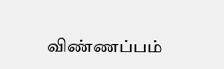விண்ணப்பம்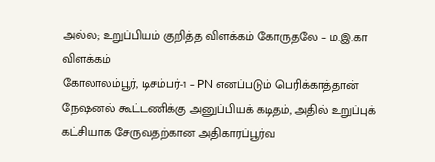அல்ல; உறுப்பியம் குறித்த விளக்கம் கோருதலே – ம.இ.கா விளக்கம்
கோலாலம்பூர், டிசம்பர்-1 – PN எனப்படும் பெரிக்காத்தான் நேஷனல் கூட்டணிக்கு அனுப்பியக் கடிதம், அதில் உறுப்புக் கட்சியாக சேருவதற்கான அதிகாரப்பூர்வ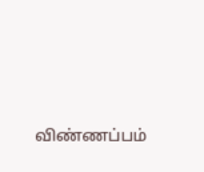விண்ணப்பம்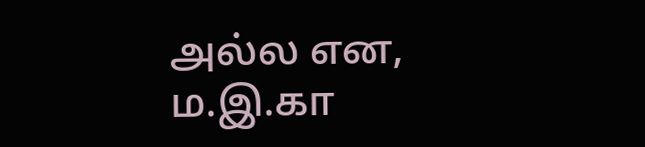அல்ல என, ம.இ.கா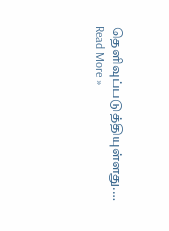தெளிவுப்படுத்தியுள்ளது.…
Read More »